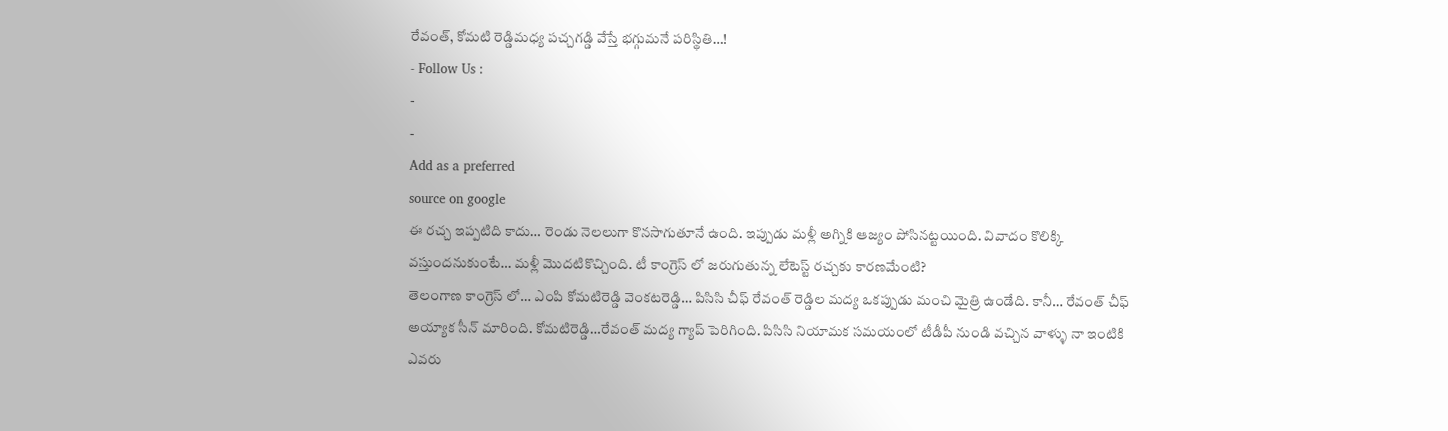రేవంత్, కోమటి రెడ్డిమధ్య పచ్చగడ్డి వేస్తే భగ్గుమనే పరిస్థితి…!
- Follow Us :
-
-
Add as a preferred
source on google
ఈ రచ్చ ఇప్పటిది కాదు… రెండు నెలలుగా కొనసాగుతూనే ఉంది. ఇప్పుడు మళ్లీ అగ్నికి ఆజ్యం పోసినట్టయింది. వివాదం కొలిక్కి వస్తుందనుకుంటే… మళ్లీ మొదటికొచ్చింది. టీ కాంగ్రెస్ లో జరుగుతున్న లేటెస్ట్ రచ్చకు కారణమేంటి?
తెలంగాణ కాంగ్రెస్ లో… ఎంపి కోమటిరెడ్డి వెంకటరెడ్డి… పిసిసి చీఫ్ రేవంత్ రెడ్డిల మద్య ఒకప్పుడు మంచి మైత్రి ఉండేది. కానీ… రేవంత్ చీఫ్ అయ్యాక సీన్ మారింది. కోమటిరెడ్డి…రేవంత్ మద్య గ్యాప్ పెరిగింది. పిసిసి నియామక సమయంలో టీడీపీ నుండి వచ్చిన వాళ్ళు నా ఇంటికి ఎవరు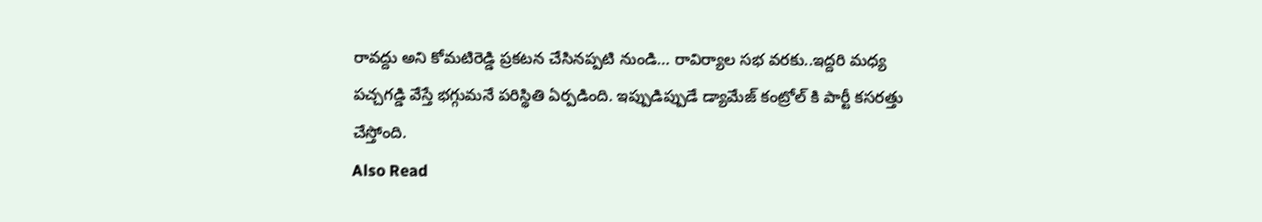రావద్దు అని కోమటిరెడ్డి ప్రకటన చేసినప్పటి నుండి… రావిర్యాల సభ వరకు..ఇద్దరి మధ్య పచ్చగడ్డి వేస్తే భగ్గుమనే పరిస్థితి ఏర్పడింది. ఇప్పుడిప్పుడే డ్యామేజ్ కంట్రోల్ కి పార్టీ కసరత్తు చేస్తోంది.
Also Read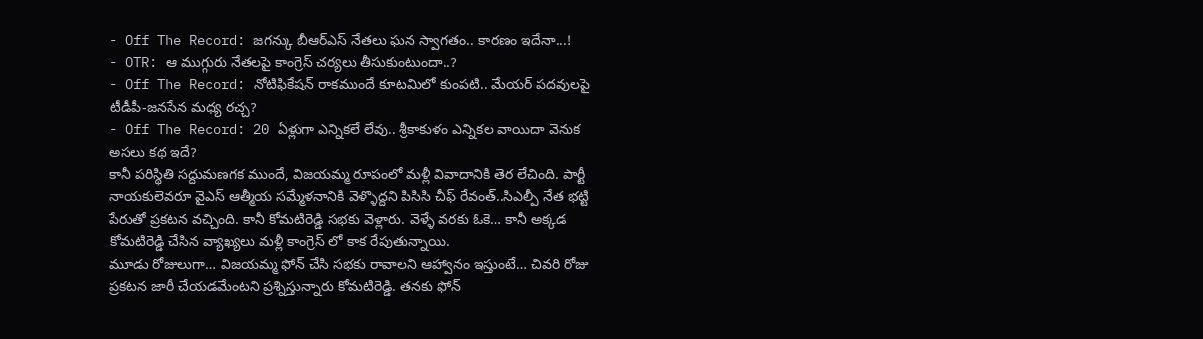- Off The Record: జగన్కు బీఆర్ఎస్ నేతలు ఘన స్వాగతం.. కారణం ఇదేనా...!
- OTR: ఆ ముగ్గురు నేతలపై కాంగ్రెస్ చర్యలు తీసుకుంటుందా..?
- Off The Record: నోటిఫికేషన్ రాకముందే కూటమిలో కుంపటి.. మేయర్ పదవులపై టీడీపీ-జనసేన మధ్య రచ్చ?
- Off The Record: 20 ఏళ్లుగా ఎన్నికలే లేవు.. శ్రీకాకుళం ఎన్నికల వాయిదా వెనుక అసలు కథ ఇదే?
కానీ పరిస్థితి సద్దుమణగక ముందే, విజయమ్మ రూపంలో మళ్లీ వివాదానికి తెర లేచింది. పార్టీ నాయకులెవరూ వైఎస్ ఆత్మీయ సమ్మేళనానికి వెళ్ళొద్దని పిసిసి చీఫ్ రేవంత్..సిఎల్పీ నేత భట్టి పేరుతో ప్రకటన వచ్చింది. కానీ కోమటిరెడ్డి సభకు వెళ్లారు. వెళ్ళే వరకు ఓకె… కానీ అక్కడ కోమటిరెడ్డి చేసిన వ్యాఖ్యలు మళ్లీ కాంగ్రెస్ లో కాక రేపుతున్నాయి.
మూడు రోజులుగా… విజయమ్మ ఫోన్ చేసి సభకు రావాలని ఆహ్వానం ఇస్తుంటే… చివరి రోజు ప్రకటన జారీ చేయడమేంటని ప్రశ్నిస్తున్నారు కోమటిరెడ్డి. తనకు ఫోన్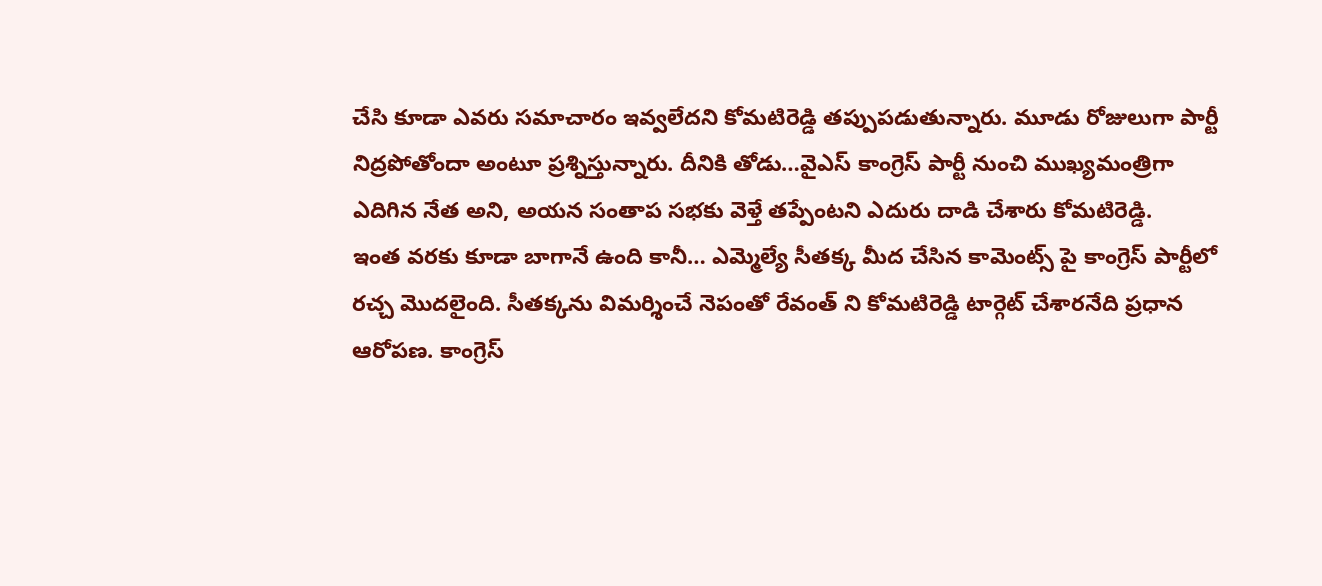చేసి కూడా ఎవరు సమాచారం ఇవ్వలేదని కోమటిరెడ్డి తప్పుపడుతున్నారు. మూడు రోజులుగా పార్టీ నిద్రపోతోందా అంటూ ప్రశ్నిస్తున్నారు. దీనికి తోడు…వైఎస్ కాంగ్రెస్ పార్టీ నుంచి ముఖ్యమంత్రిగా ఎదిగిన నేత అని, అయన సంతాప సభకు వెళ్తే తప్పేంటని ఎదురు దాడి చేశారు కోమటిరెడ్డి.
ఇంత వరకు కూడా బాగానే ఉంది కానీ… ఎమ్మెల్యే సీతక్క మీద చేసిన కామెంట్స్ పై కాంగ్రెస్ పార్టీలో రచ్చ మొదలైంది. సీతక్కను విమర్శించే నెపంతో రేవంత్ ని కోమటిరెడ్డి టార్గెట్ చేశారనేది ప్రధాన ఆరోపణ. కాంగ్రెస్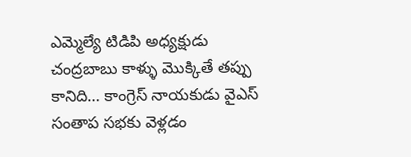ఎమ్మెల్యే టిడిపి అధ్యక్షుడు చంద్రబాబు కాళ్ళు మొక్కితే తప్పు కానిది… కాంగ్రెస్ నాయకుడు వైఎస్ సంతాప సభకు వెళ్లడం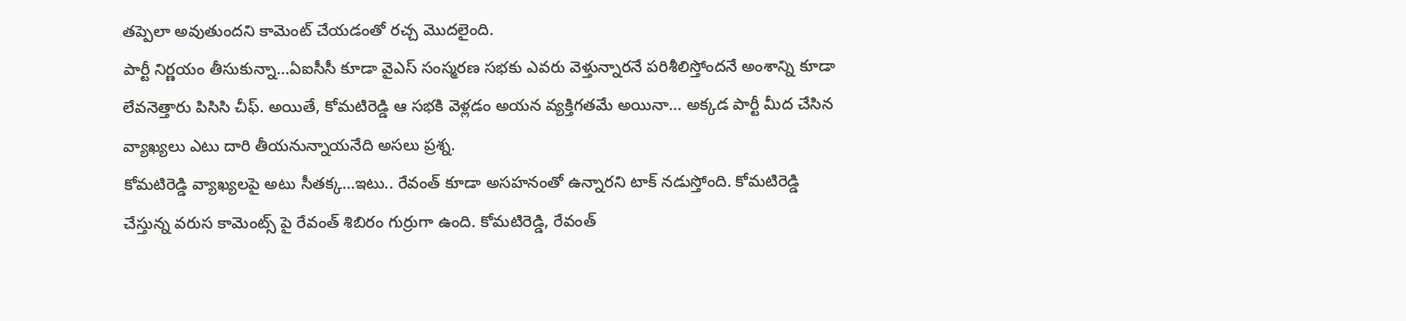తప్పెలా అవుతుందని కామెంట్ చేయడంతో రచ్చ మొదలైంది.
పార్టీ నిర్ణయం తీసుకున్నా…ఏఐసీసీ కూడా వైఎస్ సంస్మరణ సభకు ఎవరు వెళ్తున్నారనే పరిశీలిస్తోందనే అంశాన్ని కూడా లేవనెత్తారు పిసిసి చీఫ్. అయితే, కోమటిరెడ్డి ఆ సభకి వెళ్లడం అయన వ్యక్తిగతమే అయినా… అక్కడ పార్టీ మీద చేసిన వ్యాఖ్యలు ఎటు దారి తీయనున్నాయనేది అసలు ప్రశ్న.
కోమటిరెడ్డి వ్యాఖ్యలపై అటు సీతక్క…ఇటు.. రేవంత్ కూడా అసహనంతో ఉన్నారని టాక్ నడుస్తోంది. కోమటిరెడ్డి చేస్తున్న వరుస కామెంట్స్ పై రేవంత్ శిబిరం గుర్రుగా ఉంది. కోమటిరెడ్డి, రేవంత్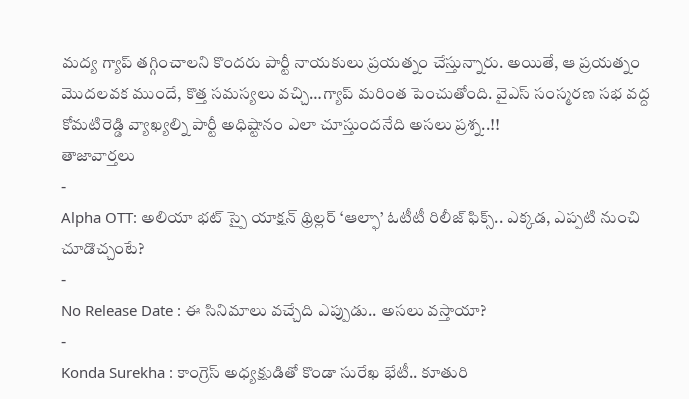మద్య గ్యాప్ తగ్గించాలని కొందరు పార్టీ నాయకులు ప్రయత్నం చేస్తున్నారు. అయితే, ఆ ప్రయత్నం మొదలవక ముందే, కొత్త సమస్యలు వచ్చి…గ్యాప్ మరింత పెంచుతోంది. వైఎస్ సంస్మరణ సభ వద్ద కోమటిరెడ్డి వ్యాఖ్యల్ని పార్టీ అధిష్టానం ఎలా చూస్తుందనేది అసలు ప్రశ్న..!!
తాజావార్తలు
-
Alpha OTT: అలియా భట్ స్పై యాక్షన్ థ్రిల్లర్ ‘ఆల్ఫా’ ఓటీటీ రిలీజ్ ఫిక్స్.. ఎక్కడ, ఎప్పటి నుంచి చూడొచ్చంటే?
-
No Release Date : ఈ సినిమాలు వచ్చేది ఎప్పుడు.. అసలు వస్తాయా?
-
Konda Surekha : కాంగ్రెస్ అధ్యక్షుడితో కొండా సురేఖ భేటీ.. కూతురి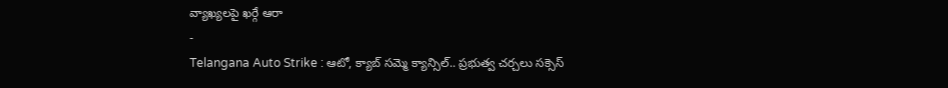వ్యాఖ్యలపై ఖర్గే ఆరా
-
Telangana Auto Strike : ఆటో, క్యాబ్ సమ్మె క్యాన్సిల్.. ప్రభుత్వ చర్చలు సక్సెస్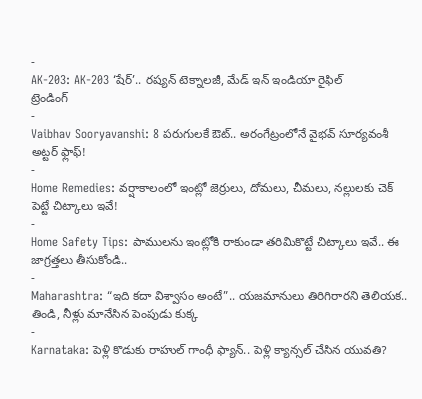-
AK-203: AK-203 ‘షేర్’.. రష్యన్ టెక్నాలజీ, మేడ్ ఇన్ ఇండియా రైఫిల్
ట్రెండింగ్
-
Vaibhav Sooryavanshi: 8 పరుగులకే ఔట్.. అరంగేట్రంలోనే వైభవ్ సూర్యవంశీ అట్టర్ ఫ్లాఫ్!
-
Home Remedies: వర్షాకాలంలో ఇంట్లో జెర్రులు, దోమలు, చీమలు, నల్లులకు చెక్ పెట్టే చిట్కాలు ఇవే!
-
Home Safety Tips: పాములను ఇంట్లోకి రాకుండా తరిమికొట్టే చిట్కాలు ఇవే.. ఈ జాగ్రత్తలు తీసుకోండి..
-
Maharashtra: “ఇది కదా విశ్వాసం అంటే”.. యజమానులు తిరిగిరారని తెలియక.. తిండి, నీళ్లు మానేసిన పెంపుడు కుక్క
-
Karnataka: పెళ్లి కొడుకు రాహుల్ గాంధీ ఫ్యాన్.. పెళ్లి క్యాన్సల్ చేసిన యువతి?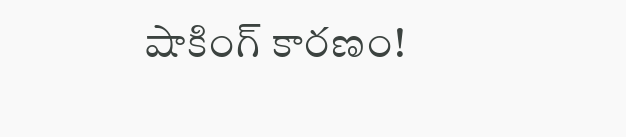షాకింగ్ కారణం!